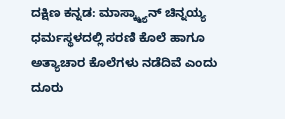ದಕ್ಷಿಣ ಕನ್ನಡ: ಮಾಸ್ಕ್ಮ್ಯಾನ್ ಚಿನ್ನಯ್ಯ ಧರ್ಮಸ್ಥಳದಲ್ಲಿ ಸರಣಿ ಕೊಲೆ ಹಾಗೂ ಅತ್ಯಾಚಾರ ಕೊಲೆಗಳು ನಡೆದಿವೆ ಎಂದು ದೂರು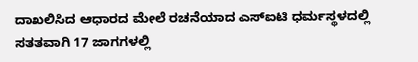ದಾಖಲಿಸಿದ ಆಧಾರದ ಮೇಲೆ ರಚನೆಯಾದ ಎಸ್ಐಟಿ ಧರ್ಮಸ್ಥಳದಲ್ಲಿ ಸತತವಾಗಿ 17 ಜಾಗಗಳಲ್ಲಿ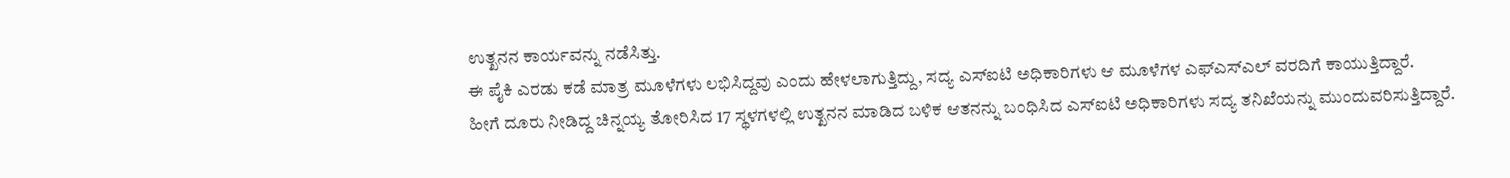ಉತ್ಖನನ ಕಾರ್ಯವನ್ನು ನಡೆಸಿತ್ತು.
ಈ ಪೈಕಿ ಎರಡು ಕಡೆ ಮಾತ್ರ ಮೂಳೆಗಳು ಲಭಿಸಿದ್ದವು ಎಂದು ಹೇಳಲಾಗುತ್ತಿದ್ದು, ಸದ್ಯ ಎಸ್ಐಟಿ ಅಧಿಕಾರಿಗಳು ಆ ಮೂಳೆಗಳ ಎಫ್ಎಸ್ಎಲ್ ವರದಿಗೆ ಕಾಯುತ್ತಿದ್ದಾರೆ.
ಹೀಗೆ ದೂರು ನೀಡಿದ್ದ ಚಿನ್ನಯ್ಯ ತೋರಿಸಿದ 17 ಸ್ಥಳಗಳಲ್ಲಿ ಉತ್ಖನನ ಮಾಡಿದ ಬಳಿಕ ಆತನನ್ನು ಬಂಧಿಸಿದ ಎಸ್ಐಟಿ ಅಧಿಕಾರಿಗಳು ಸದ್ಯ ತನಿಖೆಯನ್ನು ಮುಂದುವರಿಸುತ್ತಿದ್ದಾರೆ.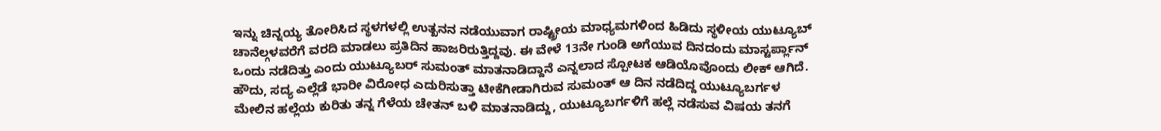ಇನ್ನು ಚಿನ್ನಯ್ಯ ತೋರಿಸಿದ ಸ್ಥಳಗಳಲ್ಲಿ ಉತ್ಖನನ ನಡೆಯುವಾಗ ರಾಷ್ಟ್ರೀಯ ಮಾಧ್ಯಮಗಳಿಂದ ಹಿಡಿದು ಸ್ಥಳೀಯ ಯುಟ್ಯೂಬ್ ಚಾನೆಲ್ಗಳವರೆಗೆ ವರದಿ ಮಾಡಲು ಪ್ರತಿದಿನ ಹಾಜರಿರುತ್ತಿದ್ದವು. ಈ ವೇಳೆ 13ನೇ ಗುಂಡಿ ಅಗೆಯುವ ದಿನದಂದು ಮಾಸ್ಟರ್ಪ್ಲಾನ್ ಒಂದು ನಡೆದಿತ್ತು ಎಂದು ಯುಟ್ಯೂಬರ್ ಸುಮಂತ್ ಮಾತನಾಡಿದ್ದಾನೆ ಎನ್ನಲಾದ ಸ್ಪೋಟಕ ಆಡಿಯೊವೊಂದು ಲೀಕ್ ಆಗಿದೆ.
ಹೌದು, ಸದ್ಯ ಎಲ್ಲೆಡೆ ಭಾರೀ ವಿರೋಧ ಎದುರಿಸುತ್ತಾ ಟೀಕೆಗೀಡಾಗಿರುವ ಸುಮಂತ್ ಆ ದಿನ ನಡೆದಿದ್ದ ಯುಟ್ಯೂಬರ್ಗಳ ಮೇಲಿನ ಹಲ್ಲೆಯ ಕುರಿತು ತನ್ನ ಗೆಳೆಯ ಚೇತನ್ ಬಳಿ ಮಾತನಾಡಿದ್ದು, ಯುಟ್ಯೂಬರ್ಗಳಿಗೆ ಹಲ್ಲೆ ನಡೆಸುವ ವಿಷಯ ತನಗೆ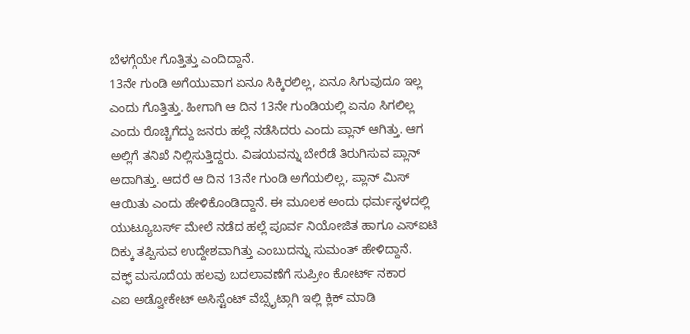ಬೆಳಗ್ಗೆಯೇ ಗೊತ್ತಿತ್ತು ಎಂದಿದ್ದಾನೆ.
13ನೇ ಗುಂಡಿ ಅಗೆಯುವಾಗ ಏನೂ ಸಿಕ್ಕಿರಲಿಲ್ಲ, ಏನೂ ಸಿಗುವುದೂ ಇಲ್ಲ ಎಂದು ಗೊತ್ತಿತ್ತು. ಹೀಗಾಗಿ ಆ ದಿನ 13ನೇ ಗುಂಡಿಯಲ್ಲಿ ಏನೂ ಸಿಗಲಿಲ್ಲ ಎಂದು ರೊಚ್ಚಿಗೆದ್ದು ಜನರು ಹಲ್ಲೆ ನಡೆಸಿದರು ಎಂದು ಪ್ಲಾನ್ ಆಗಿತ್ತು. ಆಗ ಅಲ್ಲಿಗೆ ತನಿಖೆ ನಿಲ್ಲಿಸುತ್ತಿದ್ದರು. ವಿಷಯವನ್ನು ಬೇರೆಡೆ ತಿರುಗಿಸುವ ಪ್ಲಾನ್ ಅದಾಗಿತ್ತು. ಆದರೆ ಆ ದಿನ 13ನೇ ಗುಂಡಿ ಅಗೆಯಲಿಲ್ಲ, ಪ್ಲಾನ್ ಮಿಸ್ ಆಯಿತು ಎಂದು ಹೇಳಿಕೊಂಡಿದ್ದಾನೆ. ಈ ಮೂಲಕ ಅಂದು ಧರ್ಮಸ್ಥಳದಲ್ಲಿ ಯುಟ್ಯೂಬರ್ಸ್ ಮೇಲೆ ನಡೆದ ಹಲ್ಲೆ ಪೂರ್ವ ನಿಯೋಜಿತ ಹಾಗೂ ಎಸ್ಐಟಿ ದಿಕ್ಕು ತಪ್ಪಿಸುವ ಉದ್ದೇಶವಾಗಿತ್ತು ಎಂಬುದನ್ನು ಸುಮಂತ್ ಹೇಳಿದ್ದಾನೆ.
ವಕ್ಫ್ ಮಸೂದೆಯ ಹಲವು ಬದಲಾವಣೆಗೆ ಸುಪ್ರೀಂ ಕೋರ್ಟ್ ನಕಾರ
ಎಐ ಅಡ್ವೋಕೇಟ್ ಅಸಿಸ್ಟೆಂಟ್ ವೆಬ್ಸೈಟ್ಗಾಗಿ ಇಲ್ಲಿ ಕ್ಲಿಕ್ ಮಾಡಿ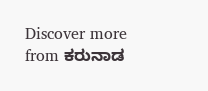Discover more from ಕರುನಾಡ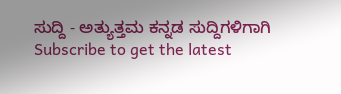ಸುದ್ದಿ - ಅತ್ಯುತ್ತಮ ಕನ್ನಡ ಸುದ್ದಿಗಳಿಗಾಗಿ
Subscribe to get the latest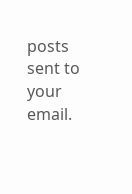posts sent to your email.